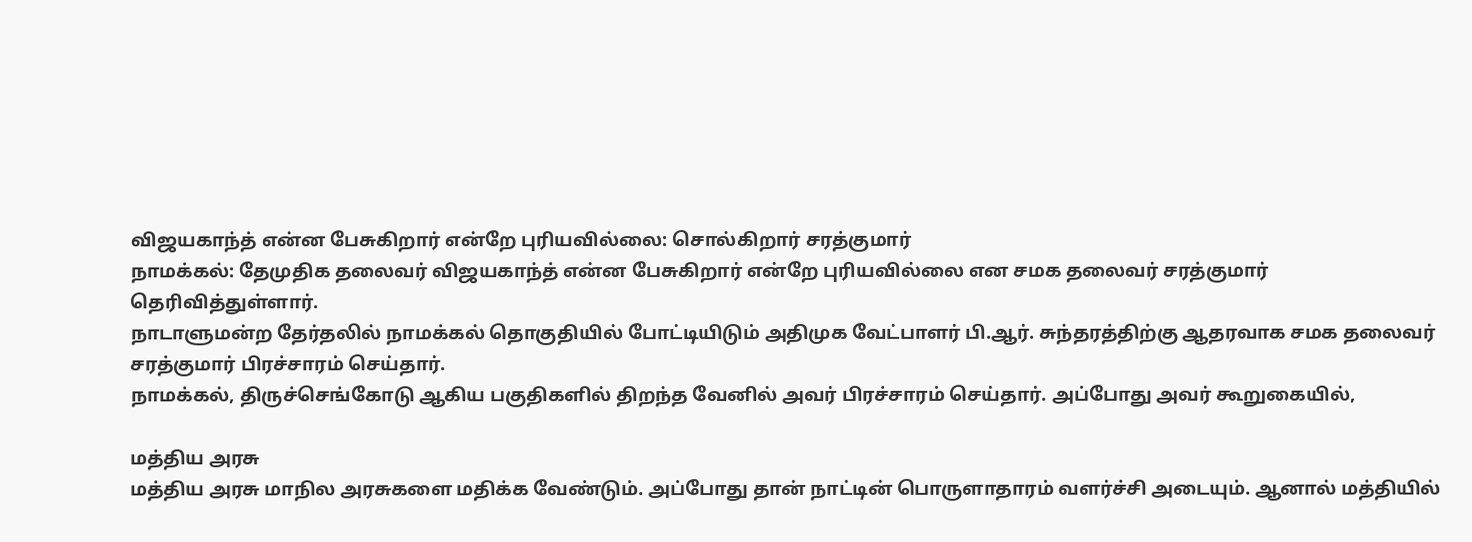விஜயகாந்த் என்ன பேசுகிறார் என்றே புரியவில்லை: சொல்கிறார் சரத்குமார்
நாமக்கல்: தேமுதிக தலைவர் விஜயகாந்த் என்ன பேசுகிறார் என்றே புரியவில்லை என சமக தலைவர் சரத்குமார் தெரிவித்துள்ளார்.
நாடாளுமன்ற தேர்தலில் நாமக்கல் தொகுதியில் போட்டியிடும் அதிமுக வேட்பாளர் பி.ஆர். சுந்தரத்திற்கு ஆதரவாக சமக தலைவர் சரத்குமார் பிரச்சாரம் செய்தார்.
நாமக்கல், திருச்செங்கோடு ஆகிய பகுதிகளில் திறந்த வேனில் அவர் பிரச்சாரம் செய்தார். அப்போது அவர் கூறுகையில்,

மத்திய அரசு
மத்திய அரசு மாநில அரசுகளை மதிக்க வேண்டும். அப்போது தான் நாட்டின் பொருளாதாரம் வளர்ச்சி அடையும். ஆனால் மத்தியில்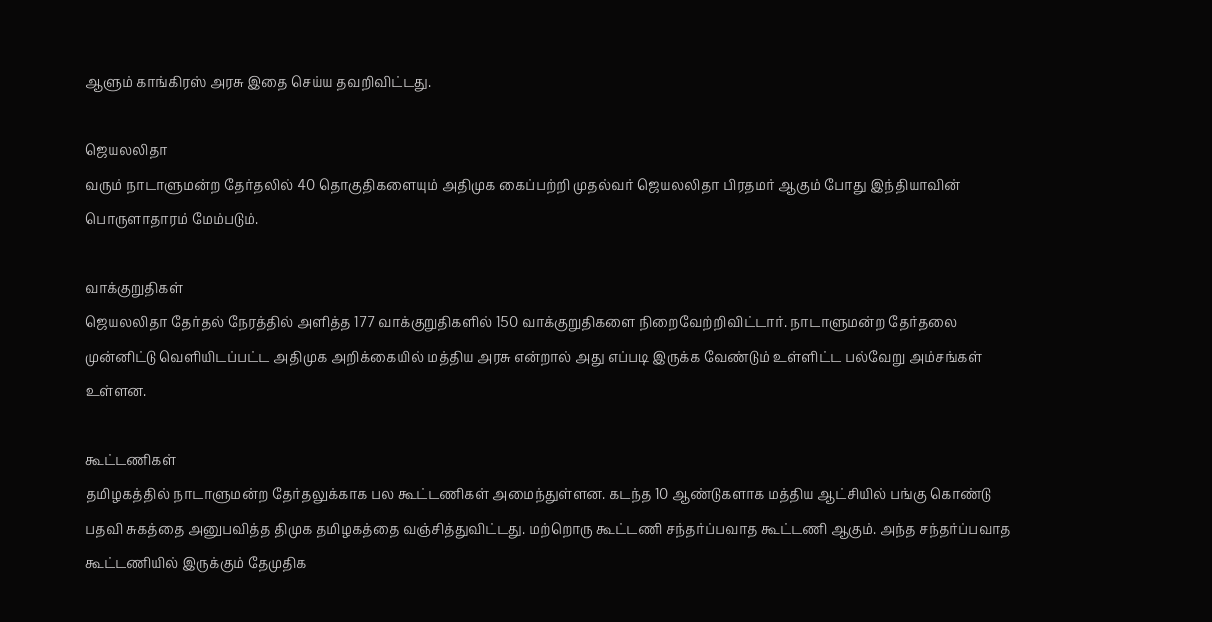ஆளும் காங்கிரஸ் அரசு இதை செய்ய தவறிவிட்டது.

ஜெயலலிதா
வரும் நாடாளுமன்ற தேர்தலில் 40 தொகுதிகளையும் அதிமுக கைப்பற்றி முதல்வர் ஜெயலலிதா பிரதமர் ஆகும் போது இந்தியாவின் பொருளாதாரம் மேம்படும்.

வாக்குறுதிகள்
ஜெயலலிதா தேர்தல் நேரத்தில் அளித்த 177 வாக்குறுதிகளில் 150 வாக்குறுதிகளை நிறைவேற்றிவிட்டார். நாடாளுமன்ற தேர்தலை முன்னிட்டு வெளியிடப்பட்ட அதிமுக அறிக்கையில் மத்திய அரசு என்றால் அது எப்படி இருக்க வேண்டும் உள்ளிட்ட பல்வேறு அம்சங்கள் உள்ளன.

கூட்டணிகள்
தமிழகத்தில் நாடாளுமன்ற தேர்தலுக்காக பல கூட்டணிகள் அமைந்துள்ளன. கடந்த 10 ஆண்டுகளாக மத்திய ஆட்சியில் பங்கு கொண்டு பதவி சுகத்தை அனுபவித்த திமுக தமிழகத்தை வஞ்சித்துவிட்டது. மற்றொரு கூட்டணி சந்தர்ப்பவாத கூட்டணி ஆகும். அந்த சந்தர்ப்பவாத கூட்டணியில் இருக்கும் தேமுதிக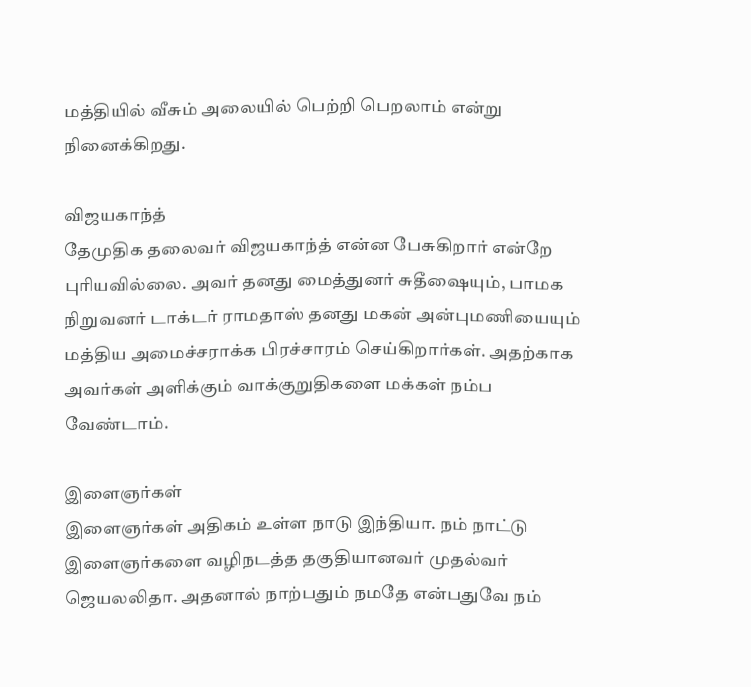மத்தியில் வீசும் அலையில் பெற்றி பெறலாம் என்று நினைக்கிறது.

விஜயகாந்த்
தேமுதிக தலைவர் விஜயகாந்த் என்ன பேசுகிறார் என்றே புரியவில்லை. அவர் தனது மைத்துனர் சுதீஷையும், பாமக நிறுவனர் டாக்டர் ராமதாஸ் தனது மகன் அன்புமணியையும் மத்திய அமைச்சராக்க பிரச்சாரம் செய்கிறார்கள். அதற்காக அவர்கள் அளிக்கும் வாக்குறுதிகளை மக்கள் நம்ப வேண்டாம்.

இளைஞர்கள்
இளைஞர்கள் அதிகம் உள்ள நாடு இந்தியா. நம் நாட்டு இளைஞர்களை வழிநடத்த தகுதியானவர் முதல்வர் ஜெயலலிதா. அதனால் நாற்பதும் நமதே என்பதுவே நம்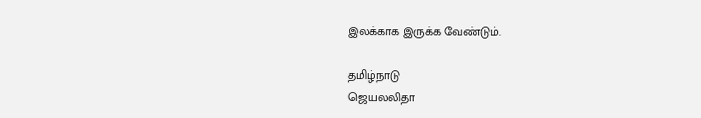இலக்காக இருக்க வேண்டும்.

தமிழ்நாடு
ஜெயலலிதா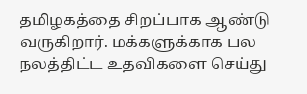தமிழகத்தை சிறப்பாக ஆண்டு வருகிறார். மக்களுக்காக பல நலத்திட்ட உதவிகளை செய்து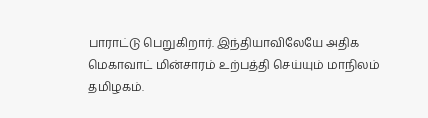பாராட்டு பெறுகிறார். இந்தியாவிலேயே அதிக மெகாவாட் மின்சாரம் உற்பத்தி செய்யும் மாநிலம் தமிழகம்.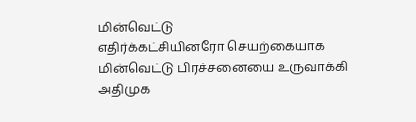மின்வெட்டு
எதிர்க்கட்சியினரோ செயற்கையாக மின்வெட்டு பிரச்சனையை உருவாக்கி அதிமுக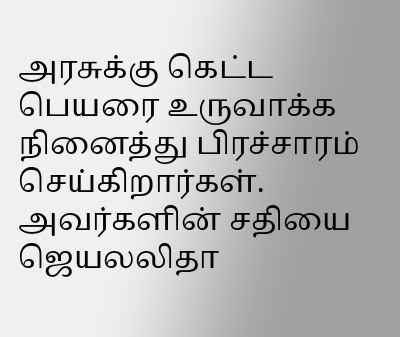அரசுக்கு கெட்ட பெயரை உருவாக்க நினைத்து பிரச்சாரம் செய்கிறார்கள். அவர்களின் சதியை ஜெயலலிதா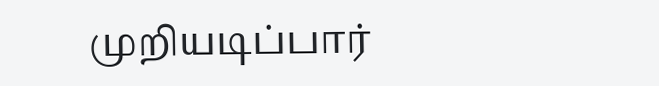முறியடிப்பார்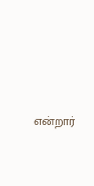என்றார்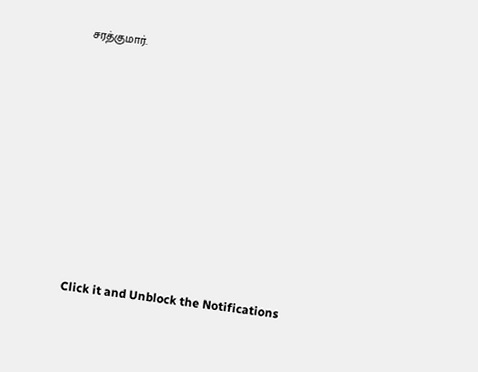சரத்குமார்.












Click it and Unblock the Notifications